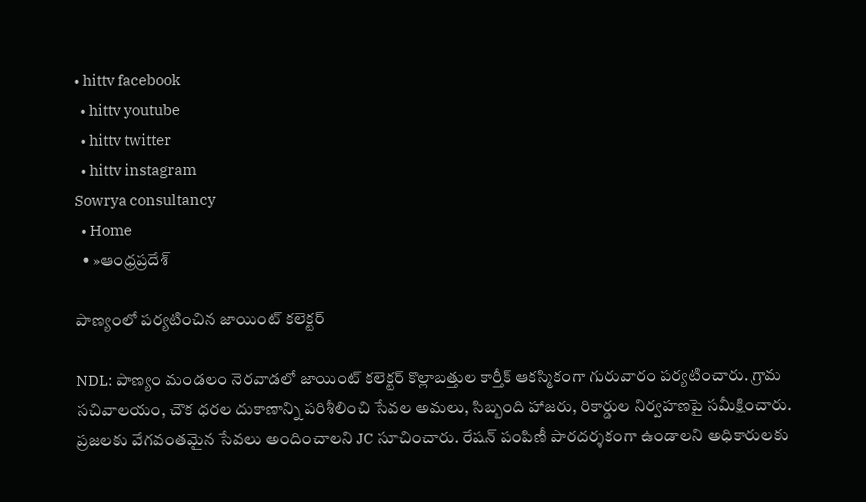• hittv facebook
  • hittv youtube
  • hittv twitter
  • hittv instagram
Sowrya consultancy
  • Home
  • »ఆంధ్రప్రదేశ్

పాణ్యంలో పర్యటించిన జాయింట్ కలెక్టర్

NDL: పాణ్యం మండలం నెరవాడలో జాయింట్ కలెక్టర్ కొల్లాబత్తుల కార్తీక్ ఆకస్మికంగా గురువారం పర్యటించారు. గ్రామ సచివాలయం, చౌక ధరల దుకాణాన్ని పరిశీలించి సేవల అమలు, సిబ్బంది హాజరు, రికార్డుల నిర్వహణపై సమీక్షించారు. ప్రజలకు వేగవంతమైన సేవలు అందించాలని JC సూచించారు. రేషన్ పంపిణీ పారదర్శకంగా ఉండాలని అధికారులకు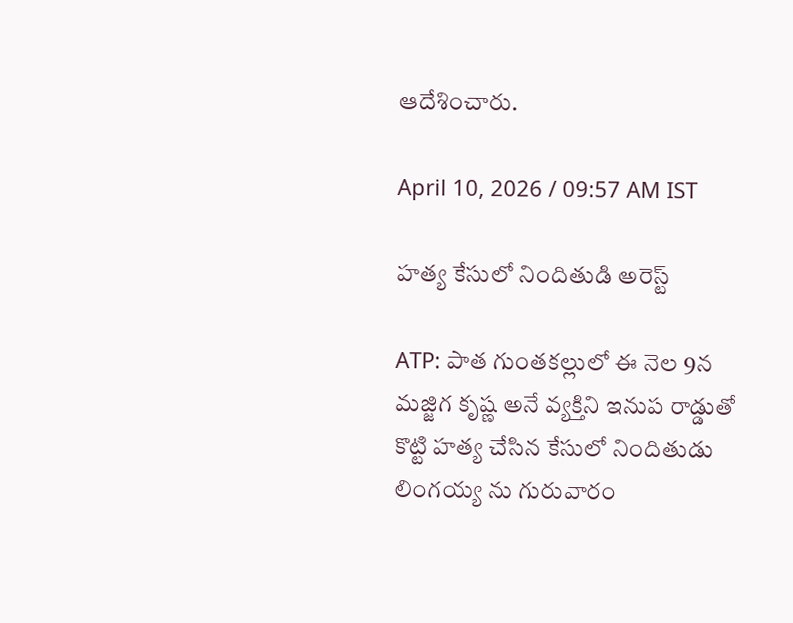ఆదేశించారు.

April 10, 2026 / 09:57 AM IST

హత్య కేసులో నిందితుడి అరెస్ట్

ATP: పాత గుంతకల్లులో ఈ నెల 9న మజ్జిగ కృష్ణ అనే వ్యక్తిని ఇనుప రాడ్డుతో కొట్టి హత్య చేసిన కేసులో నిందితుడు లింగయ్య ను గురువారం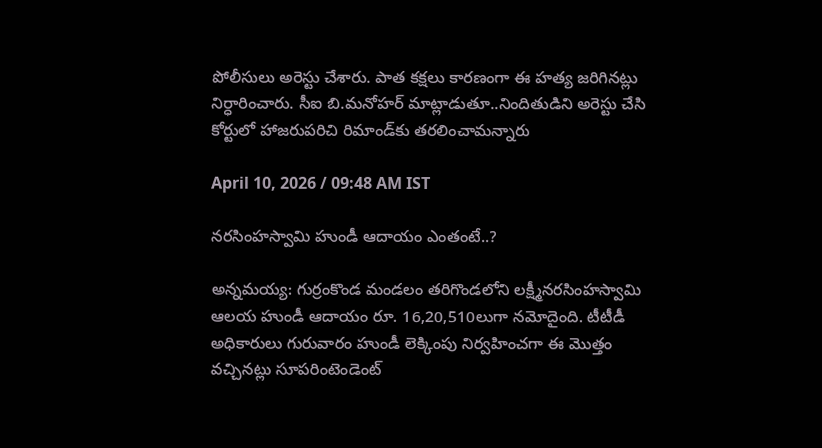పోలీసులు అరెస్టు చేశారు. పాత కక్షలు కారణంగా ఈ హత్య జరిగినట్లు నిర్ధారించారు. సీఐ బి.మనోహర్ మాట్లాడుతూ..నిందితుడిని అరెస్టు చేసి కోర్టులో హాజరుపరిచి రిమాండ్‌కు తరలించామన్నారు

April 10, 2026 / 09:48 AM IST

నరసింహస్వామి హుండీ ఆదాయం ఎంతంటే..?

అన్నమయ్య: గుర్రంకొండ మండలం తరిగొండలోని లక్ష్మీనరసింహస్వామి ఆలయ హుండీ ఆదాయం రూ. 16,20,510లుగా నమోదైంది. టీటీడీ అధికారులు గురువారం హుండీ లెక్కింపు నిర్వహించగా ఈ మొత్తం వచ్చినట్లు సూపరింటెండెంట్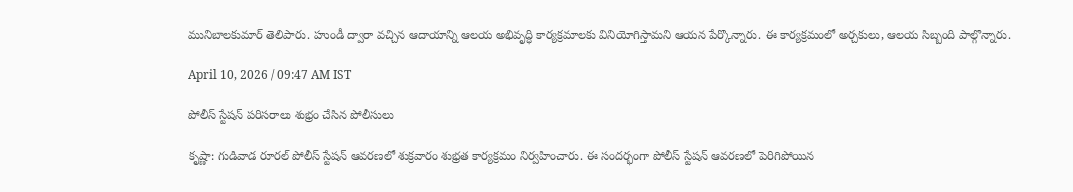మునిబాలకుమార్ తెలిపారు. హుండీ ద్వారా వచ్చిన ఆదాయాన్ని ఆలయ అభివృద్ధి కార్యక్రమాలకు వినియోగిస్తామని ఆయన పేర్కొన్నారు. ఈ కార్యక్రమంలో అర్చకులు, ఆలయ సిబ్బంది పాల్గొన్నారు.

April 10, 2026 / 09:47 AM IST

పోలీస్ స్టేషన్ పరిసరాలు శుభ్రం చేసిన పోలీసులు

కృష్ణా: గుడివాడ రూరల్ పోలీస్ స్టేషన్ ఆవరణలో శుక్రవారం శుభ్రత కార్యక్రమం నిర్వహించారు. ఈ సందర్భంగా పోలీస్ స్టేషన్ ఆవరణలో పెరిగిపోయిన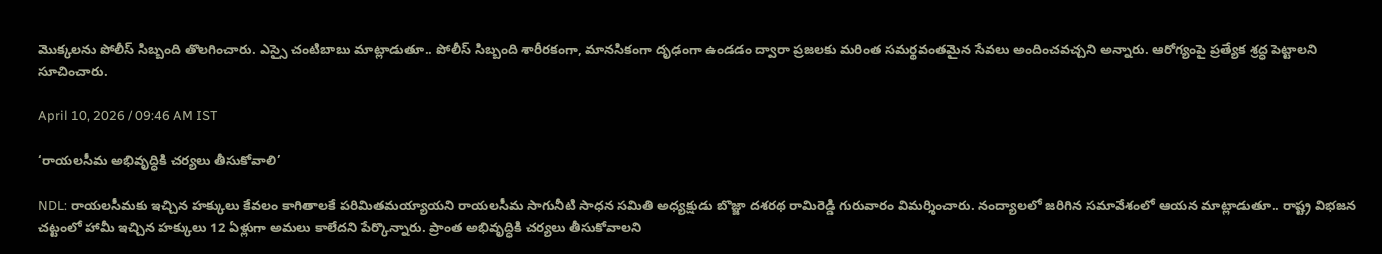మొక్కలను పోలీస్ సిబ్బంది తొలగించారు. ఎస్సై చంటిబాబు మాట్లాడుతూ.. పోలీస్ సిబ్బంది శారీరకంగా, మానసికంగా దృఢంగా ఉండడం ద్వారా ప్రజలకు మరింత సమర్థవంతమైన సేవలు అందించవచ్చని అన్నారు. ఆరోగ్యంపై ప్రత్యేక శ్రద్ధ పెట్టాలని సూచించారు.

April 10, 2026 / 09:46 AM IST

‘రాయలసీమ అభివృద్ధికి చర్యలు తీసుకోవాలి’

NDL: రాయలసీమకు ఇచ్చిన హక్కులు కేవలం కాగితాలకే పరిమితమయ్యాయని రాయలసీమ సాగునీటి సాధన సమితి అధ్యక్షుడు బొజ్జా దశరథ రామిరెడ్డి గురువారం విమర్శించారు. నంద్యాలలో జరిగిన సమావేశంలో ఆయన మాట్లాడుతూ.. రాష్ట్ర విభజన చట్టంలో హామీ ఇచ్చిన హక్కులు 12 ఏళ్లుగా అమలు కాలేదని పేర్కొన్నారు. ప్రాంత అభివృద్ధికి చర్యలు తీసుకోవాలని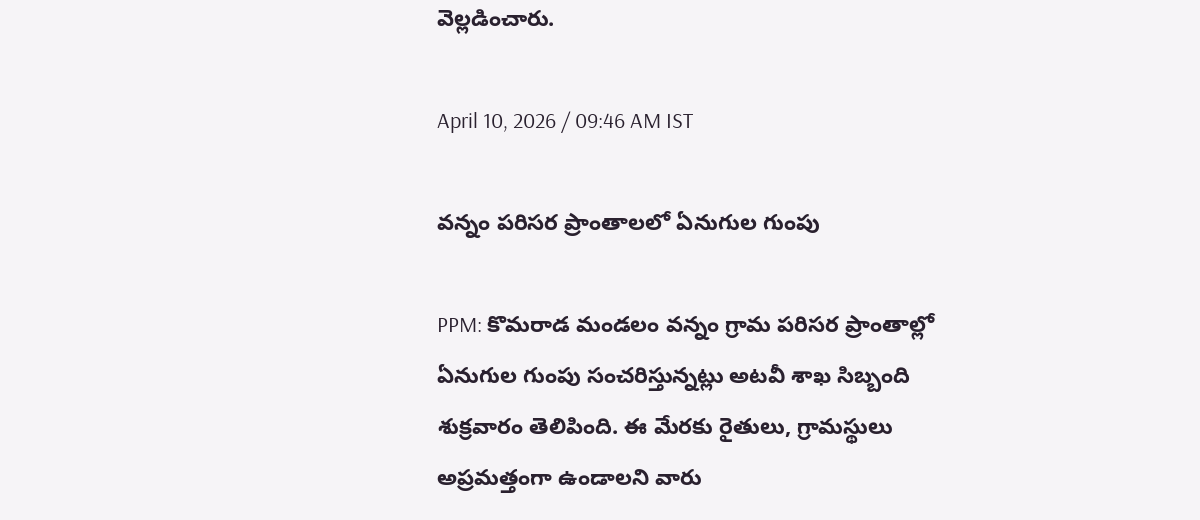వెల్లడించారు.

April 10, 2026 / 09:46 AM IST

వన్నం పరిసర ప్రాంతాలలో ఏనుగుల గుంపు

PPM: కొమరాడ మండలం వన్నం గ్రామ పరిసర ప్రాంతాల్లో ఏనుగుల గుంపు సంచరిస్తున్నట్లు అటవీ శాఖ సిబ్బంది శుక్రవారం తెలిపింది. ఈ మేరకు రైతులు, గ్రామస్థులు అప్రమత్తంగా ఉండాలని వారు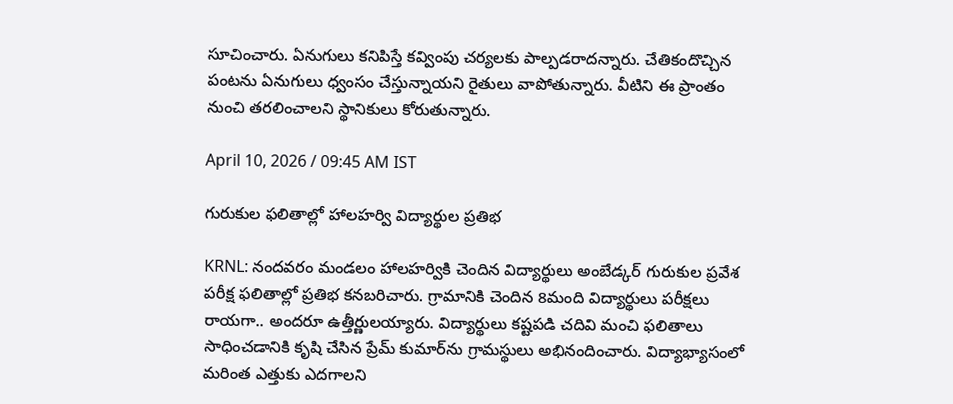సూచించారు. ఏనుగులు కనిపిస్తే కవ్వింపు చర్యలకు పాల్పడరాదన్నారు. చేతికందొచ్చిన పంటను ఏనుగులు ధ్వంసం చేస్తున్నాయని రైతులు వాపోతున్నారు. వీటిని ఈ ప్రాంతం నుంచి తరలించాలని స్థానికులు కోరుతున్నారు.

April 10, 2026 / 09:45 AM IST

గురుకుల ఫలితాల్లో హాలహర్వి విద్యార్థుల ప్రతిభ

KRNL: నందవరం మండలం హాలహర్వికి చెందిన విద్యార్థులు అంబేడ్కర్ గురుకుల ప్రవేశ పరీక్ష ఫలితాల్లో ప్రతిభ కనబరిచారు. గ్రామానికి చెందిన 8మంది విద్యార్థులు పరీక్షలు రాయగా.. అందరూ ఉత్తీర్ణులయ్యారు. విద్యార్థులు కష్టపడి చదివి మంచి ఫలితాలు సాధించడానికి కృషి చేసిన ప్రేమ్ కుమార్‌ను గ్రామస్థులు అభినందించారు. విద్యాభ్యాసంలో మరింత ఎత్తుకు ఎదగాలని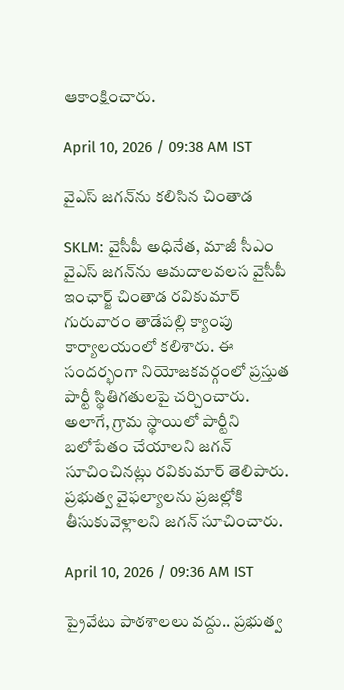ఆకాంక్షించారు.

April 10, 2026 / 09:38 AM IST

వైఎస్ జగన్‌ను కలిసిన చింతాడ

SKLM: వైసీపీ అధినేత, మాజీ సీఎం వైఎస్ జగన్‌ను ఆమదాలవలస వైసీపీ ఇంఛార్జ్ చింతాడ రవికుమార్ గురువారం తాడేపల్లి క్యాంపు కార్యాలయంలో కలిశారు. ఈ సందర్భంగా నియోజకవర్గంలో ప్రస్తుత పార్టీ స్థితిగతులపై చర్చించారు. అలాగే, గ్రామ స్థాయిలో పార్టీని బలోపేతం చేయాలని జగన్ సూచించినట్లు రవికుమార్ తెలిపారు. ప్రభుత్వ వైఫల్యాలను ప్రజల్లోకి తీసుకువెళ్లాలని జగన్ సూచించారు.

April 10, 2026 / 09:36 AM IST

ప్రైవేటు పాఠశాలలు వద్దు.. ప్రభుత్వ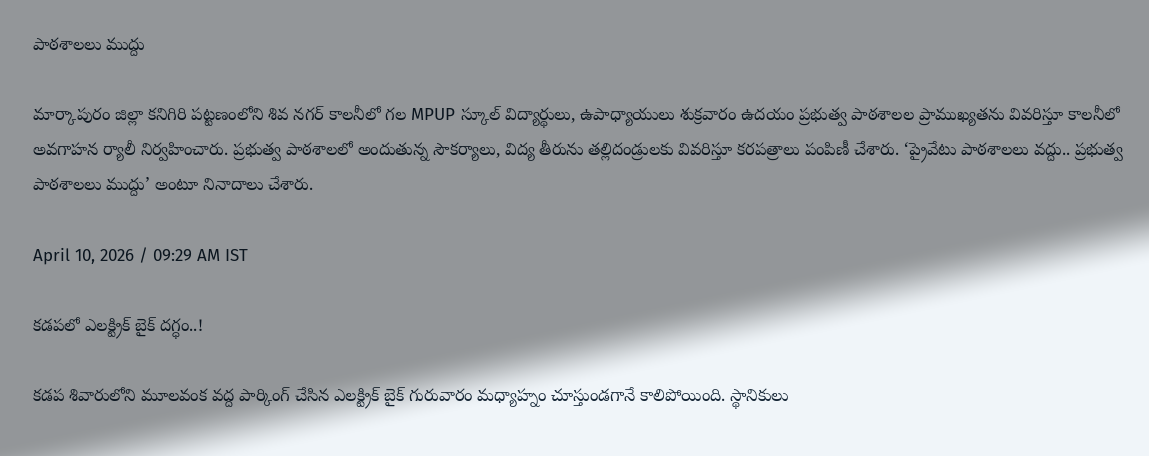పాఠశాలలు ముద్దు

మార్కాపురం జిల్లా కనిగిరి పట్టణంలోని శివ నగర్ కాలనీలో గల MPUP స్కూల్ విద్యార్థులు, ఉపాధ్యాయులు శుక్రవారం ఉదయం ప్రభుత్వ పాఠశాలల ప్రాముఖ్యతను వివరిస్తూ కాలనీలో అవగాహన ర్యాలీ నిర్వహించారు. ప్రభుత్వ పాఠశాలలో అందుతున్న సౌకర్యాలు, విద్య తీరును తల్లిదండ్రులకు వివరిస్తూ కరపత్రాలు పంపిణీ చేశారు. ‘ప్రైవేటు పాఠశాలలు వద్దు.. ప్రభుత్వ పాఠశాలలు ముద్దు’ అంటూ నినాదాలు చేశారు.

April 10, 2026 / 09:29 AM IST

కడపలో ఎలక్ట్రిక్ బైక్ దగ్ధం..!

కడప శివారులోని మూలవంక వద్ద పార్కింగ్ చేసిన ఎలక్ట్రిక్ బైక్ గురువారం మధ్యాహ్నం చూస్తుండగానే కాలిపోయింది. స్థానికులు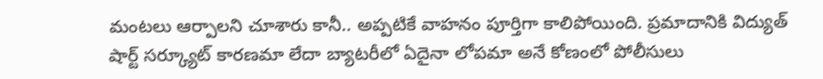మంటలు ఆర్పాలని చూశారు కానీ.. అప్పటికే వాహనం పూర్తిగా కాలిపోయింది. ప్రమాదానికి విద్యుత్ షార్ట్ సర్క్యూట్ కారణమా లేదా బ్యాటరీలో ఏదైనా లోపమా అనే కోణంలో పోలీసులు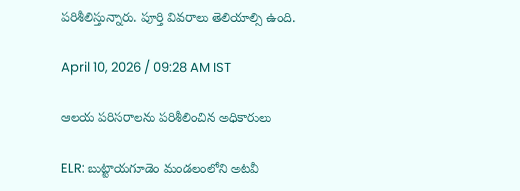పరిశీలిస్తున్నారు. పూర్తి వివరాలు తెలియాల్సి ఉంది.

April 10, 2026 / 09:28 AM IST

ఆలయ పరిసరాలను పరిశీలించిన అధికారులు

ELR: బుట్టాయగూడెం మండలంలోని అటవీ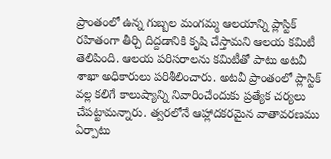ప్రాంతంలో ఉన్న గుబ్బల మంగమ్మ ఆలయాన్ని ప్లాస్టిక్ రహితంగా తీర్చి దిద్దడానికి కృషి చేస్తామని ఆలయ కమిటీ తెలిపింది. ఆలయ పరిసరాలను కమిటీతో పాటు అటవీ శాఖా అధికారులు పరిశీలించారు. అటవీ ప్రాంతంలో ప్లాస్టిక్ వల్ల కలిగే కాలుష్యాన్ని నివారించేందుకు ప్రత్యేక చర్యలు చేపట్టామన్నారు. త్వరలోనే ఆహ్లాదకరమైన వాతావరణము ఏర్పాటు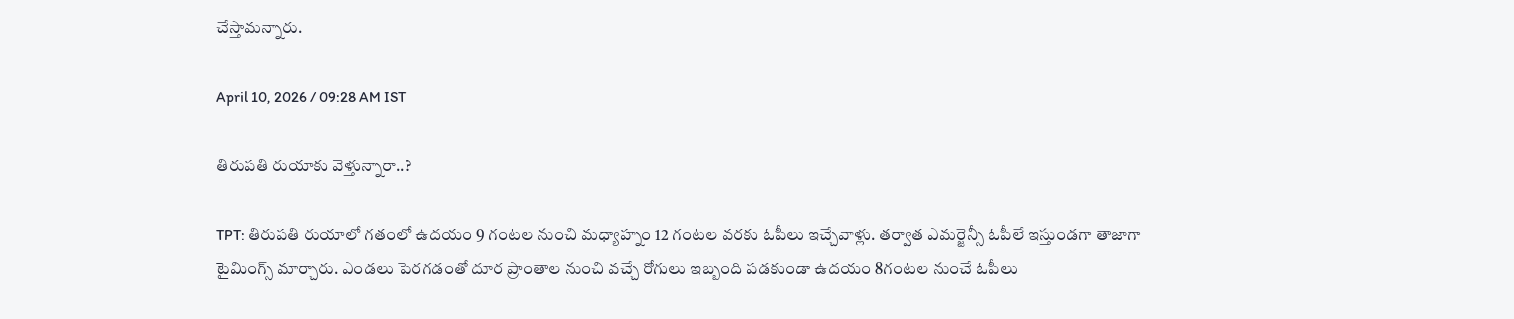చేస్తామన్నారు.

April 10, 2026 / 09:28 AM IST

తిరుపతి రుయాకు వెళ్తున్నారా..?

TPT: తిరుపతి రుయాలో గతంలో ఉదయం 9 గంటల నుంచి మధ్యాహ్నం 12 గంటల వరకు ఓపీలు ఇచ్చేవాళ్లు. తర్వాత ఎమర్జెన్సీ ఓపీలే ఇస్తుండగా తాజాగా టైమింగ్స్ మార్చారు. ఎండలు పెరగడంతో దూర ప్రాంతాల నుంచి వచ్చే రోగులు ఇబ్బంది పడకుండా ఉదయం 8గంటల నుంచే ఓపీలు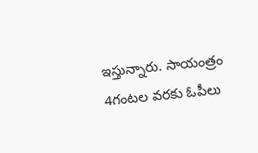ఇస్తున్నారు. సాయంత్రం 4గంటల వరకు ఓపీలు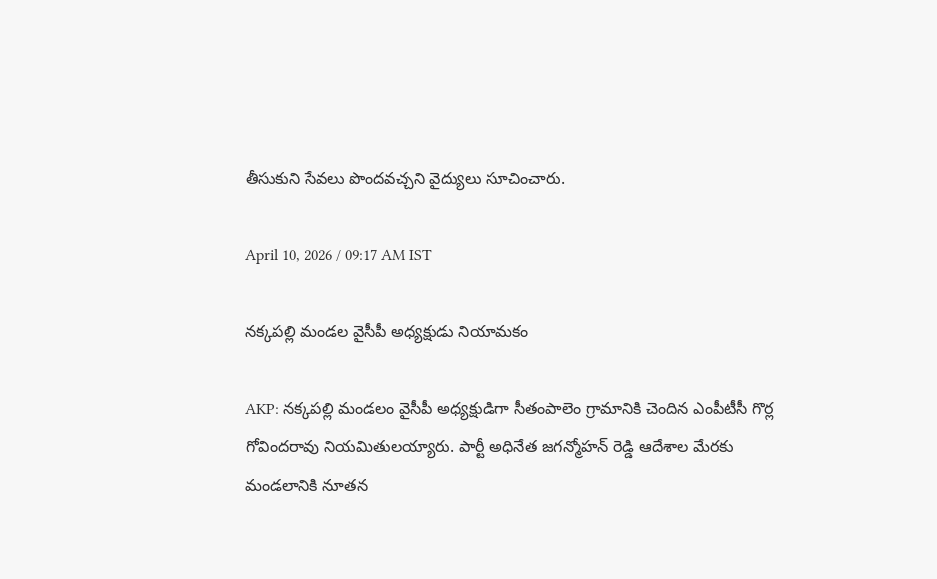తీసుకుని సేవలు పొందవచ్చని వైద్యులు సూచించారు.

April 10, 2026 / 09:17 AM IST

నక్కపల్లి మండల వైసీపీ అధ్యక్షుడు నియామకం

AKP: నక్కపల్లి మండలం వైసీపీ అధ్యక్షుడిగా సీతంపాలెం గ్రామానికి చెందిన ఎంపీటీసీ గొర్ల గోవిందరావు నియమితులయ్యారు. పార్టీ అధినేత జగన్మోహన్ రెడ్డి ఆదేశాల మేరకు మండలానికి నూతన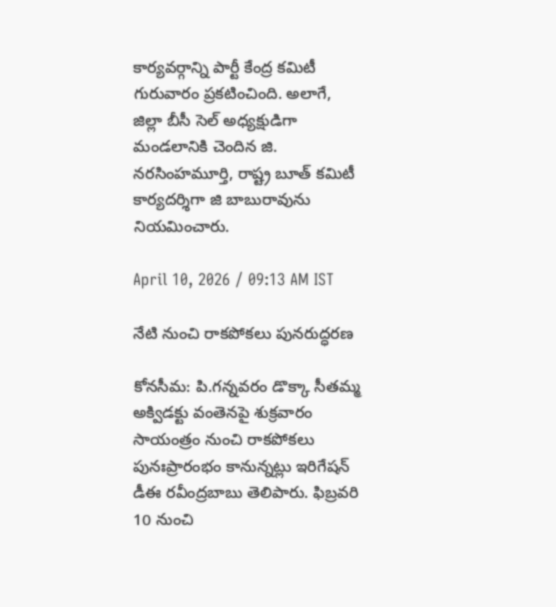కార్యవర్గాన్ని పార్టీ కేంద్ర కమిటీ గురువారం ప్రకటించింది. అలాగే, జిల్లా బీసీ సెల్ అధ్యక్షుడిగా మండలానికి చెందిన జి. నరసింహమూర్తి, రాష్ట్ర బూత్ కమిటీ కార్యదర్శిగా జి బాబురావును నియమించారు.

April 10, 2026 / 09:13 AM IST

నేటి నుంచి రాకపోకలు పునరుద్ధరణ

కోనసీమ: పి.గన్నవరం డొక్కా సీతమ్మ అక్విడక్టు వంతెనపై శుక్రవారం సాయంత్రం నుంచి రాకపోకలు పునఃప్రారంభం కానున్నట్లు ఇరిగేషన్ డీఈ రవీంద్రబాబు తెలిపారు. ఫిబ్రవరి 10 నుంచి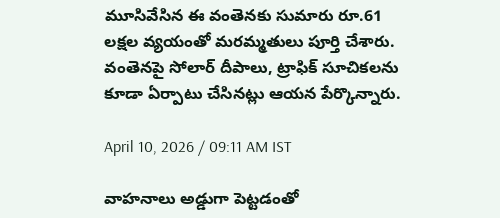మూసివేసిన ఈ వంతెనకు సుమారు రూ.61 లక్షల వ్యయంతో మరమ్మతులు పూర్తి చేశారు. వంతెనపై సోలార్ దీపాలు, ట్రాఫిక్ సూచికలను కూడా ఏర్పాటు చేసినట్లు ఆయన పేర్కొన్నారు.

April 10, 2026 / 09:11 AM IST

వాహనాలు అడ్డుగా పెట్టడంతో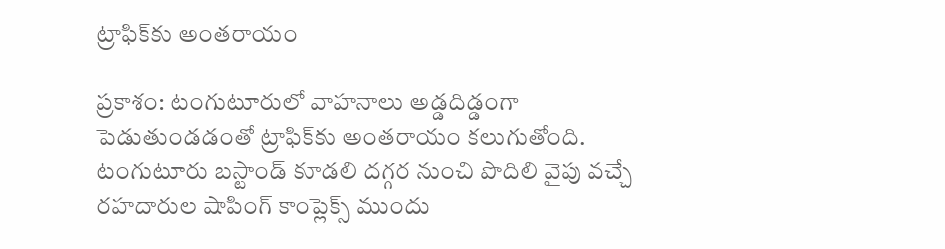ట్రాఫిక్‌కు అంతరాయం

ప్రకాశం: టంగుటూరులో వాహనాలు అడ్డదిడ్డంగా పెడుతుండడంతో ట్రాఫిక్‌కు అంతరాయం కలుగుతోంది. టంగుటూరు బస్టాండ్ కూడలి దగ్గర నుంచి పొదిలి వైపు వచ్చే రహదారుల షాపింగ్ కాంప్లెక్స్ ముందు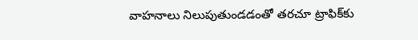వాహనాలు నిలుపుతుండడంతో తరచూ ట్రాఫిక్‌కు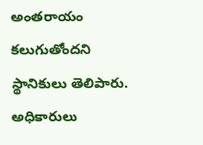అంతరాయం కలుగుతోందని స్థానికులు తెలిపారు. అధికారులు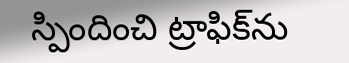స్పిందించి ట్రాఫిక్‌ను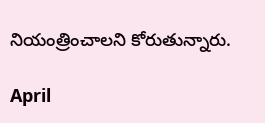నియంత్రించాలని కోరుతున్నారు.

April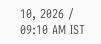10, 2026 / 09:10 AM IST